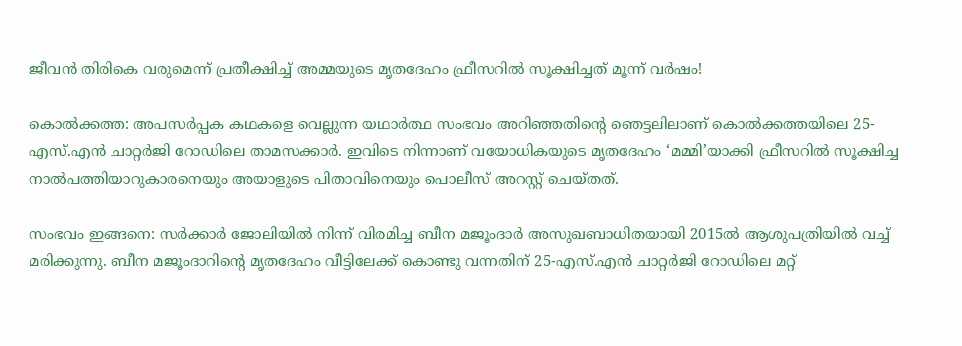ജീവന്‍ തിരികെ വരുമെന്ന് പ്രതീക്ഷിച്ച് അമ്മയുടെ മൃതദേഹം ഫ്രീസറില്‍ സൂക്ഷിച്ചത് മൂന്ന് വര്‍ഷം!

കൊല്‍ക്കത്ത: അപസര്‍പ്പക കഥകളെ വെല്ലുന്ന യഥാര്‍ത്ഥ സംഭവം അറിഞ്ഞതിന്‍റെ ഞെട്ടലിലാണ് കൊല്‍ക്കത്തയിലെ 25-എസ്.എന്‍ ചാറ്റര്‍ജി റോഡിലെ താമസക്കാര്‍. ഇവിടെ നിന്നാണ് വയോധികയുടെ മൃതദേഹം ‘മമ്മി’യാക്കി ഫ്രീസറില്‍ സൂക്ഷിച്ച നാല്‍പത്തിയാറുകാരനെയും അയാളുടെ പിതാവിനെയും പൊലീസ് അറസ്റ്റ് ചെയ്തത്.

സംഭവം ഇങ്ങനെ: സര്‍ക്കാര്‍ ജോലിയില്‍ നിന്ന് വിരമിച്ച ബീന മജൂംദാര്‍ അസുഖബാധിതയായി 2015ല്‍ ആശുപത്രിയില്‍ വച്ച് മരിക്കുന്നു. ബീന മജൂംദാറിന്‍റെ മൃതദേഹം വീട്ടിലേക്ക് കൊണ്ടു വന്നതിന് 25-എസ്.എന്‍ ചാറ്റര്‍ജി റോഡിലെ മറ്റ്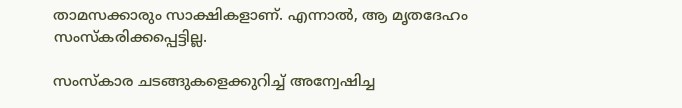താമസക്കാരും സാക്ഷികളാണ്. എന്നാല്‍, ആ മൃതദേഹം സംസ്കരിക്കപ്പെട്ടില്ല.

സംസ്കാര ചടങ്ങുകളെക്കുറിച്ച് അന്വേഷിച്ച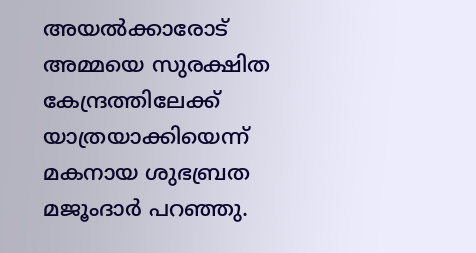അയല്‍ക്കാരോട് അമ്മയെ സുരക്ഷിത കേന്ദ്രത്തിലേക്ക് യാത്രയാക്കിയെന്ന് മകനായ ശുഭബ്രത മജൂംദാര്‍ പറഞ്ഞു.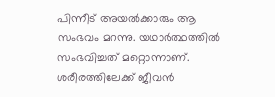പിന്നീട് അയല്‍ക്കാരും ആ സംഭവം മറന്നു. യഥാര്‍ത്ഥത്തില്‍ സംഭവിച്ചത് മറ്റൊന്നാണ്. ശരീരത്തിലേക്ക് ജീവന്‍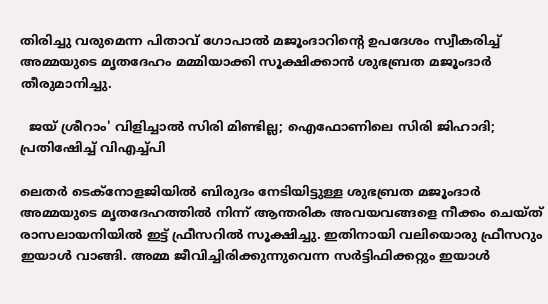തിരിച്ചു വരുമെന്ന പിതാവ് ഗോപാല്‍ മജൂംദാറിന്‍റെ ഉപദേശം സ്വീകരിച്ച് അമ്മയുടെ മൃതദേഹം മമ്മിയാക്കി സൂക്ഷിക്കാന്‍ ശുഭബ്രത മജൂംദാര്‍ തീരുമാനിച്ചു.

  ജയ് ശ്രീറാം' വിളിച്ചാൽ സിരി മിണ്ടില്ല; ഐഫോണിലെ സിരി ജിഹാദി; പ്രതിഷേിച്ച് വിഎച്ച്പി

ലെതര്‍ ടെക്നോളജിയില്‍ ബിരുദം നേടിയിട്ടുള്ള ശുഭബ്രത മജൂംദാര്‍ അമ്മയുടെ മൃതദേഹത്തില്‍ നിന്ന് ആന്തരിക അവയവങ്ങളെ നീക്കം ചെയ്ത് രാസലായനിയില്‍ ഇട്ട് ഫ്രീസറില്‍ സൂക്ഷിച്ചു. ഇതിനായി വലിയൊരു ഫ്രീസറും ഇയാള്‍ വാങ്ങി. അമ്മ ജീവിച്ചിരിക്കുന്നുവെന്ന സര്‍ട്ടിഫിക്കറ്റും ഇയാള്‍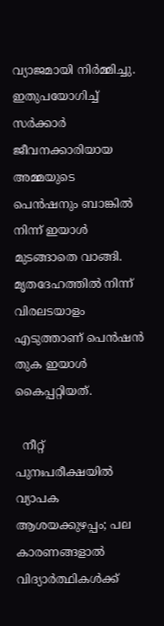വ്യാജമായി നിര്‍മ്മിച്ചു. ഇതുപയോഗിച്ച് സര്‍ക്കാര്‍ ജീവനക്കാരിയായ അമ്മയുടെ പെന്‍ഷനും ബാങ്കില്‍ നിന്ന് ഇയാള്‍ മുടങ്ങാതെ വാങ്ങി. മൃതദേഹത്തില്‍ നിന്ന് വിരലടയാളം എടുത്താണ് പെന്‍ഷന്‍ തുക ഇയാള്‍ കൈപ്പറ്റിയത്.

  നീറ്റ് പുനഃപരീക്ഷയിൽ വ്യാപക ആശയക്കുഴപ്പം; പല കാരണങ്ങളാൽ വിദ്യാർത്ഥികൾക്ക്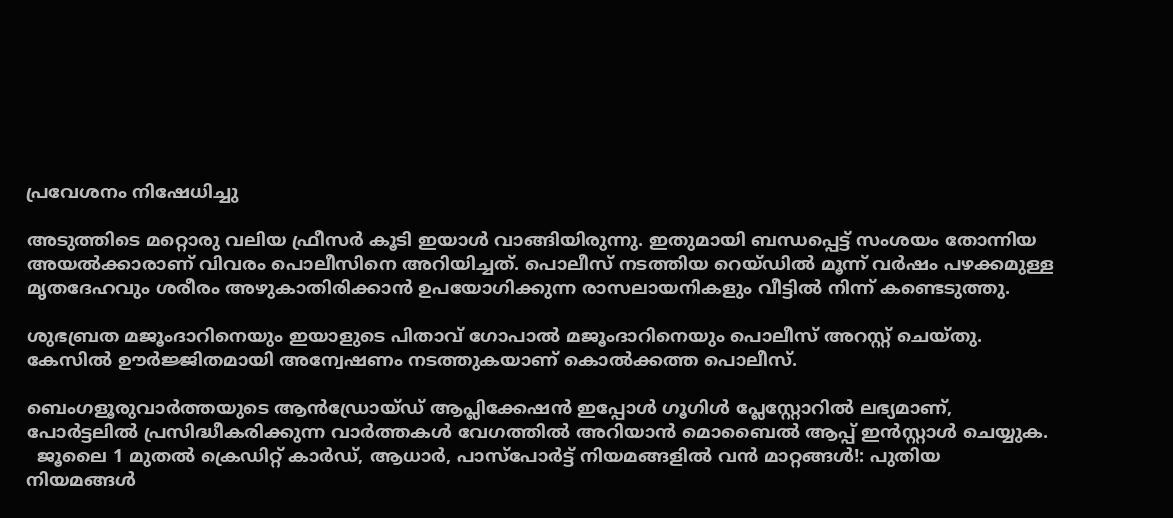പ്രവേശനം നിഷേധിച്ചു

അടുത്തിടെ മറ്റൊരു വലിയ ഫ്രീസര്‍ കൂടി ഇയാള്‍ വാങ്ങിയിരുന്നു. ഇതുമായി ബന്ധപ്പെട്ട് സംശയം തോന്നിയ അയല്‍ക്കാരാണ് വിവരം പൊലീസിനെ അറിയിച്ചത്. പൊലീസ് നടത്തിയ റെയ്ഡില്‍ മൂന്ന് വര്‍ഷം പഴക്കമുള്ള മൃതദേഹവും ശരീരം അഴുകാതിരിക്കാന്‍ ഉപയോഗിക്കുന്ന രാസലായനികളും വീട്ടില്‍ നിന്ന് കണ്ടെടുത്തു.

ശുഭബ്രത മജൂംദാറിനെയും ഇയാളുടെ പിതാവ് ഗോപാല്‍ മജൂംദാറിനെയും പൊലീസ് അറസ്റ്റ് ചെയ്തു. കേസില്‍ ഊര്‍ജ്ജിതമായി അന്വേഷണം നടത്തുകയാണ് കൊല്‍ക്കത്ത പൊലീസ്.

ബെംഗളൂരുവാർത്തയുടെ ആൻഡ്രോയ്ഡ് ആപ്ലിക്കേഷൻ ഇപ്പോൾ ഗൂഗിൾ പ്ലേസ്റ്റോറിൽ ലഭ്യമാണ്, പോർട്ടലിൽ പ്രസിദ്ധീകരിക്കുന്ന വാർത്തകൾ വേഗത്തിൽ അറിയാൻ മൊബൈൽ ആപ്പ് ഇൻസ്റ്റാൾ ചെയ്യുക.
  ജൂലൈ 1 മുതൽ ക്രെഡിറ്റ് കാർഡ്, ആധാർ, പാസ്‌പോർട്ട് നിയമങ്ങളിൽ വൻ മാറ്റങ്ങൾ!: പുതിയ നിയമങ്ങൾ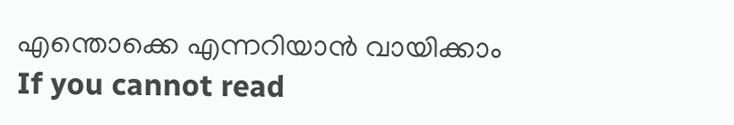എന്തൊക്കെ എന്നറിയാൻ വായിക്കാം
If you cannot read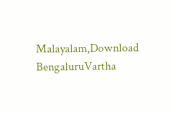Malayalam,Download BengaluruVartha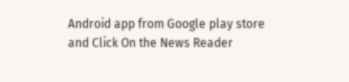Android app from Google play store and Click On the News Reader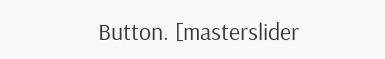Button. [masterslider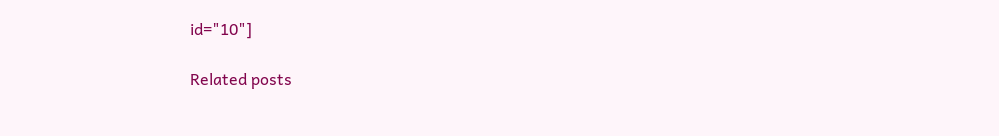id="10"]

Related posts